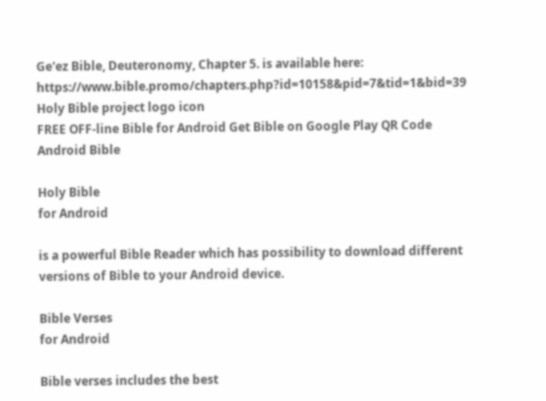Ge'ez Bible, Deuteronomy, Chapter 5. is available here: https://www.bible.promo/chapters.php?id=10158&pid=7&tid=1&bid=39
Holy Bible project logo icon
FREE OFF-line Bible for Android Get Bible on Google Play QR Code Android Bible

Holy Bible
for Android

is a powerful Bible Reader which has possibility to download different versions of Bible to your Android device.

Bible Verses
for Android

Bible verses includes the best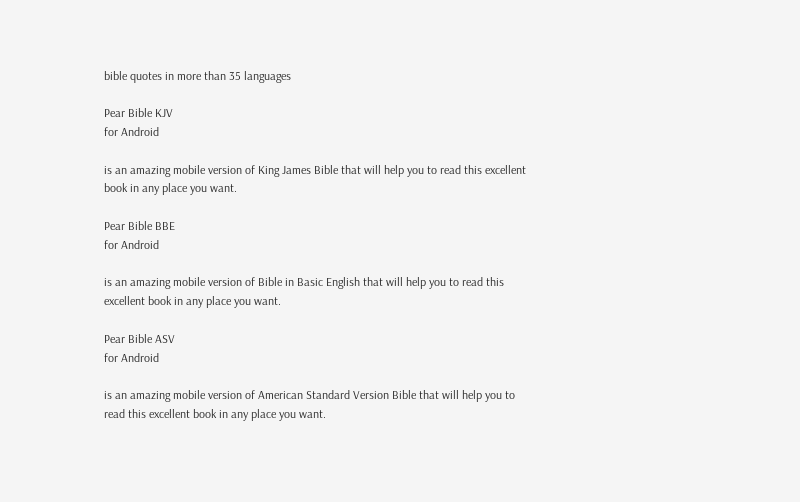bible quotes in more than 35 languages

Pear Bible KJV
for Android

is an amazing mobile version of King James Bible that will help you to read this excellent book in any place you want.

Pear Bible BBE
for Android

is an amazing mobile version of Bible in Basic English that will help you to read this excellent book in any place you want.

Pear Bible ASV
for Android

is an amazing mobile version of American Standard Version Bible that will help you to read this excellent book in any place you want.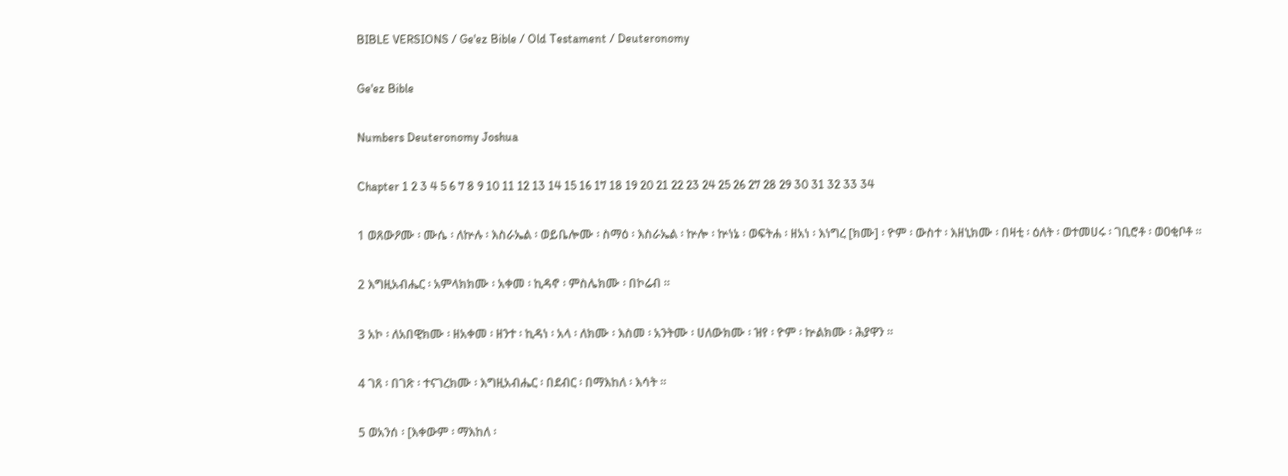BIBLE VERSIONS / Ge'ez Bible / Old Testament / Deuteronomy

Ge'ez Bible

Numbers Deuteronomy Joshua

Chapter 1 2 3 4 5 6 7 8 9 10 11 12 13 14 15 16 17 18 19 20 21 22 23 24 25 26 27 28 29 30 31 32 33 34

1 ወጸውዖሙ ፡ ሙሴ ፡ ለኵሉ ፡ እስራኤል ፡ ወይቤሎሙ ፡ ስማዕ ፡ እስራኤል ፡ ኵሎ ፡ ኵነኔ ፡ ወፍትሐ ፡ ዘአነ ፡ እነግረ [ክሙ] ፡ ዮም ፡ ውስተ ፡ እዘኒክሙ ፡ በዛቲ ፡ ዕለት ፡ ወተመሀሩ ፡ ገቢሮቶ ፡ ወዐቂቦቶ ።

2 እግዚአብሔር ፡ አምላክክሙ ፡ አቀመ ፡ ኪዳኖ ፡ ምስሌክሙ ፡ በኮሬብ ።

3 አኮ ፡ ለአበዊክሙ ፡ ዘአቀመ ፡ ዘንተ ፡ ኪዳነ ፡ አላ ፡ ለክሙ ፡ እስመ ፡ አንትሙ ፡ ሀለውክሙ ፡ ዝየ ፡ ዮም ፡ ኵልክሙ ፡ ሕያዋን ።

4 ገጸ ፡ በገጽ ፡ ተናገረክሙ ፡ እግዚአብሔር ፡ በደብር ፡ በማእከለ ፡ እሳት ።

5 ወአንሰ ፡ [እቀውም ፡ ማእከለ ፡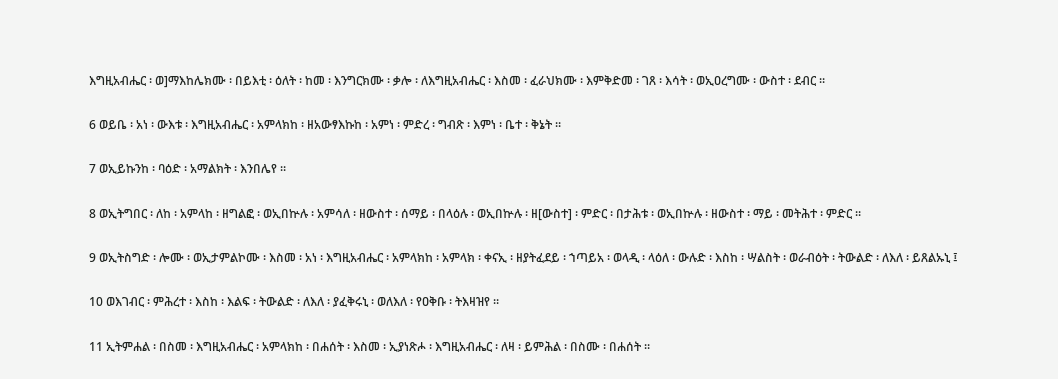እግዚአብሔር ፡ ወ]ማእከሌክሙ ፡ በይእቲ ፡ ዕለት ፡ ከመ ፡ እንግርክሙ ፡ ቃሎ ፡ ለእግዚአብሔር ፡ እስመ ፡ ፈራህክሙ ፡ እምቅድመ ፡ ገጸ ፡ እሳት ፡ ወኢዐረግሙ ፡ ውስተ ፡ ደብር ።

6 ወይቤ ፡ አነ ፡ ውእቱ ፡ እግዚአብሔር ፡ አምላክከ ፡ ዘአውፃእኩከ ፡ አምነ ፡ ምድረ ፡ ግብጽ ፡ እምነ ፡ ቤተ ፡ ቅኔት ።

7 ወኢይኩንከ ፡ ባዕድ ፡ አማልክት ፡ እንበሌየ ።

8 ወኢትግበር ፡ ለከ ፡ አምላከ ፡ ዘግልፎ ፡ ወኢበኵሉ ፡ አምሳለ ፡ ዘውስተ ፡ ሰማይ ፡ በላዕሉ ፡ ወኢበኵሉ ፡ ዘ[ውስተ] ፡ ምድር ፡ በታሕቱ ፡ ወኢበኵሉ ፡ ዘውስተ ፡ ማይ ፡ መትሕተ ፡ ምድር ።

9 ወኢትስግድ ፡ ሎሙ ፡ ወኢታምልኮሙ ፡ እስመ ፡ አነ ፡ እግዚአብሔር ፡ አምላክከ ፡ አምላክ ፡ ቀናኢ ፡ ዘያትፈደይ ፡ ኀጣይአ ፡ ወላዲ ፡ ላዕለ ፡ ውሉድ ፡ እስከ ፡ ሣልስት ፡ ወራብዕት ፡ ትውልድ ፡ ለእለ ፡ ይጸልኡኒ ፤

10 ወእገብር ፡ ምሕረተ ፡ እስከ ፡ እልፍ ፡ ትውልድ ፡ ለእለ ፡ ያፈቅሩኒ ፡ ወለእለ ፡ የዐቅቡ ፡ ትእዛዝየ ።

11 ኢትምሐል ፡ በስመ ፡ እግዚአብሔር ፡ አምላክከ ፡ በሐሰት ፡ እስመ ፡ ኢያነጽሖ ፡ እግዚአብሔር ፡ ለዛ ፡ ይምሕል ፡ በስሙ ፡ በሐሰት ።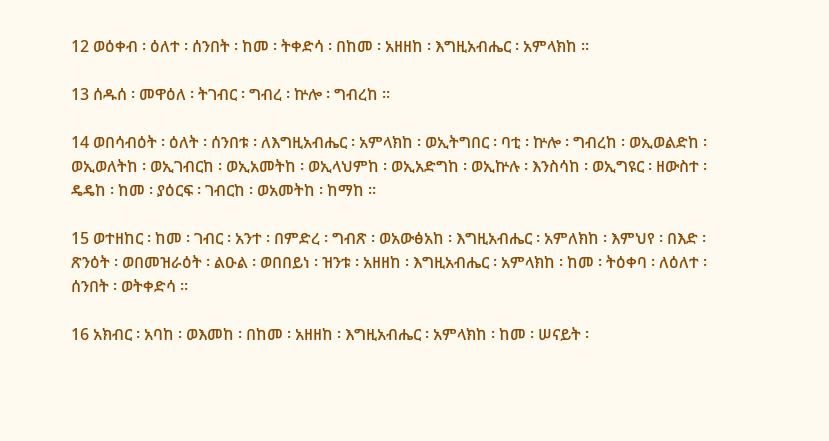12 ወዕቀብ ፡ ዕለተ ፡ ሰንበት ፡ ከመ ፡ ትቀድሳ ፡ በከመ ፡ አዘዘከ ፡ እግዚአብሔር ፡ አምላክከ ።

13 ሰዱሰ ፡ መዋዕለ ፡ ትገብር ፡ ግብረ ፡ ኵሎ ፡ ግብረከ ።

14 ወበሳብዕት ፡ ዕለት ፡ ሰንበቱ ፡ ለእግዚአብሔር ፡ አምላክከ ፡ ወኢትግበር ፡ ባቲ ፡ ኵሎ ፡ ግብረከ ፡ ወኢወልድከ ፡ ወኢወለትከ ፡ ወኢገብርከ ፡ ወኢአመትከ ፡ ወኢላህምከ ፡ ወኢአድግከ ፡ ወኢኵሉ ፡ እንስሳከ ፡ ወኢግዩር ፡ ዘውስተ ፡ ዴዴከ ፡ ከመ ፡ ያዕርፍ ፡ ገብርከ ፡ ወአመትከ ፡ ከማከ ።

15 ወተዘከር ፡ ከመ ፡ ገብር ፡ አንተ ፡ በምድረ ፡ ግብጽ ፡ ወአውፅአከ ፡ እግዚአብሔር ፡ አምለክከ ፡ እምህየ ፡ በእድ ፡ ጽንዕት ፡ ወበመዝራዕት ፡ ልዑል ፡ ወበበይነ ፡ ዝንቱ ፡ አዘዘከ ፡ እግዚአብሔር ፡ አምላክከ ፡ ከመ ፡ ትዕቀባ ፡ ለዕለተ ፡ ሰንበት ፡ ወትቀድሳ ።

16 አክብር ፡ አባከ ፡ ወእመከ ፡ በከመ ፡ አዘዘከ ፡ እግዚአብሔር ፡ አምላክከ ፡ ከመ ፡ ሠናይት ፡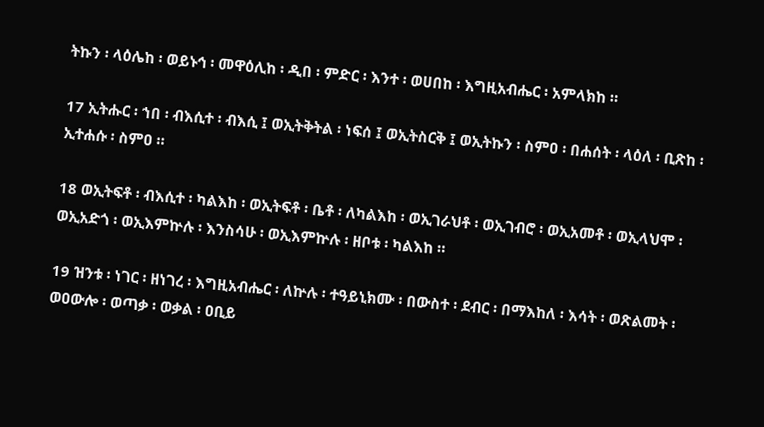ትኩን ፡ ላዕሌከ ፡ ወይኑኅ ፡ መዋዕሊከ ፡ ዲበ ፡ ምድር ፡ እንተ ፡ ወሀበከ ፡ እግዚአብሔር ፡ አምላክከ ።

17 ኢትሑር ፡ ኀበ ፡ ብእሲተ ፡ ብእሲ ፤ ወኢትቅትል ፡ ነፍሰ ፤ ወኢትስርቅ ፤ ወኢትኩን ፡ ስምዐ ፡ በሐሰት ፡ ላዕለ ፡ ቢጽከ ፡ ኢተሐሱ ፡ ስምዐ ።

18 ወኢትፍቶ ፡ ብእሲተ ፡ ካልእከ ፡ ወኢትፍቶ ፡ ቤቶ ፡ ለካልእከ ፡ ወኢገራህቶ ፡ ወኢገብሮ ፡ ወኢአመቶ ፡ ወኢላህሞ ፡ ወኢአድጎ ፡ ወኢእምኵሉ ፡ እንስሳሁ ፡ ወኢእምኵሉ ፡ ዘቦቱ ፡ ካልእከ ።

19 ዝንቱ ፡ ነገር ፡ ዘነገረ ፡ እግዚአብሔር ፡ ለኵሉ ፡ ተዓይኒክሙ ፡ በውስተ ፡ ደብር ፡ በማእከለ ፡ እሳት ፡ ወጽልመት ፡ ወዐውሎ ፡ ወጣቃ ፡ ወቃል ፡ ዐቢይ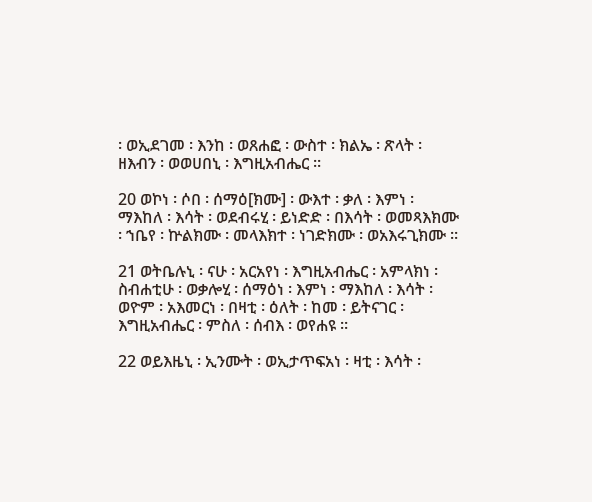፡ ወኢደገመ ፡ እንከ ፡ ወጸሐፎ ፡ ውስተ ፡ ክልኤ ፡ ጽላት ፡ ዘእብን ፡ ወወሀበኒ ፡ እግዚአብሔር ።

20 ወኮነ ፡ ሶበ ፡ ሰማዕ[ክሙ] ፡ ውእተ ፡ ቃለ ፡ እምነ ፡ ማእከለ ፡ እሳት ፡ ወደብሩሂ ፡ ይነድድ ፡ በእሳት ፡ ወመጻእክሙ ፡ ኀቤየ ፡ ኵልክሙ ፡ መላእክተ ፡ ነገድክሙ ፡ ወአእሩጊክሙ ።

21 ወትቤሉኒ ፡ ናሁ ፡ አርአየነ ፡ እግዚአብሔር ፡ አምላክነ ፡ ስብሐቲሁ ፡ ወቃሎሂ ፡ ሰማዕነ ፡ እምነ ፡ ማእከለ ፡ እሳት ፡ ወዮም ፡ አእመርነ ፡ በዛቲ ፡ ዕለት ፡ ከመ ፡ ይትናገር ፡ እግዚአብሔር ፡ ምስለ ፡ ሰብእ ፡ ወየሐዩ ።

22 ወይእዜኒ ፡ ኢንሙት ፡ ወኢታጥፍአነ ፡ ዛቲ ፡ እሳት ፡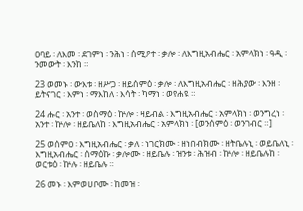ዐባይ ፡ ለእመ ፡ ደገምነ ፡ ንሕነ ፡ ሰሚዖተ ፡ ቃሎ ፡ ለእግዚአብሔር ፡ አምላክነ ፡ ዓዲ ፡ ንመውት ፡ እንከ ።

23 ወመኑ ፡ ውእቱ ፡ ዘሥጋ ፡ ዘይሰምዕ ፡ ቃሎ ፡ ለእግዚአብሔር ፡ ዘሕያው ፡ እንዘ ፡ ይትናገር ፡ እምነ ፡ ማእከለ ፡ እሳት ፡ ካማነ ፡ ወየሐዩ ።

24 ሑር ፡ አንተ ፡ ወስማዕ ፡ ኵሎ ፡ ዛይብል ፡ እግዚአብሔር ፡ አምላክነ ፡ ወንግረነ ፡ አንተ ፡ ኵሎ ፡ ዘይቤለከ ፡ እግዚአብሔር ፡ አምላክነ ፡ [ወንሰምዕ ፡ ወንገብር ።]

25 ወሰምዐ ፡ እግዚአብሔር ፡ ቃለ ፡ ነገርክሙ ፡ ዘነበብክሙ ፡ ዘትቤሉኒ ፡ ወይቤለኒ ፡ እግዚአብሔር ፡ ሰማዕኩ ፡ ቃሎሙ ፡ ዘይቤሉ ፡ ዝንቱ ፡ ሕዝብ ፡ ኵሎ ፡ ዘይቤሉከ ፡ ወርቱዕ ፡ ኵሉ ፡ ዘይቤሉ ።

26 መኑ ፡ እምወሀቦሙ ፡ ከመዝ ፡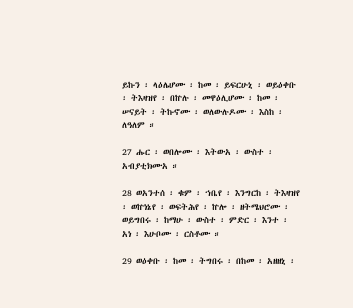ይኩን ፡ ላዕሌሆሙ ፡ ከመ ፡ ይፍርሁኒ ፡ ወይዕቀቡ ፡ ትእዛዝየ ፡ በኵሉ ፡ መዋዕሊሆሙ ፡ ከመ ፡ ሠናይት ፡ ትኩኖሙ ፡ ወለውሉዶሙ ፡ እስከ ፡ ለዓለም ።

27 ሑር ፡ ወበሎሙ ፡ እትውአ ፡ ውስተ ፡ አብያቲክሙአ ።

28 ወአንተሰ ፡ ቁም ፡ ኀቤየ ፡ እንግርከ ፡ ትእዛዝየ ፡ ወኵነኔየ ፡ ወፍትሕየ ፡ ኵሎ ፡ ዘትሜህሮሙ ፡ ወይግበሩ ፡ ከማሁ ፡ ውስተ ፡ ምድር ፡ እንተ ፡ አነ ፡ እሁቦሙ ፡ ርስቶሙ ።

29 ወዕቀቡ ፡ ከመ ፡ ትግበሩ ፡ በከመ ፡ አዘዘኒ ፡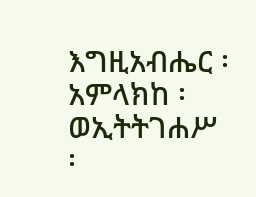እግዚአብሔር ፡ አምላክከ ፡ ወኢትትገሐሥ ፡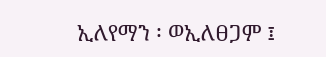ኢለየማን ፡ ወኢለፀጋም ፤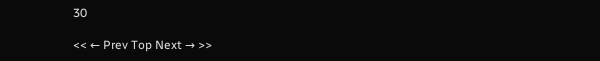30

<< ← Prev Top Next → >>